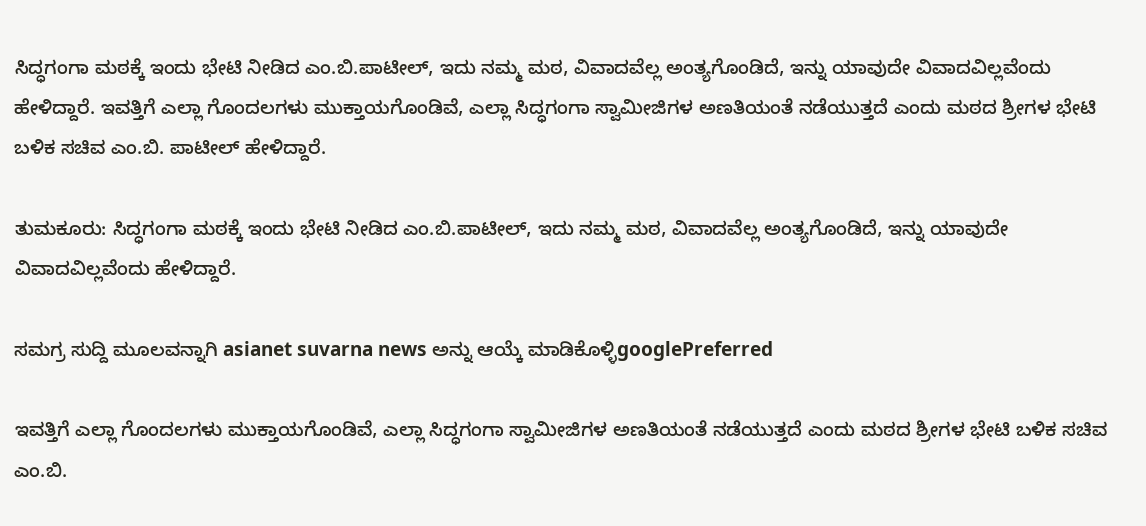ಸಿದ್ಧಗಂಗಾ ಮಠಕ್ಕೆ ಇಂದು ಭೇಟಿ ನೀಡಿದ ಎಂ.ಬಿ.ಪಾಟೀಲ್, ಇದು ನಮ್ಮ ಮಠ, ವಿವಾದವೆಲ್ಲ ಅಂತ್ಯಗೊಂಡಿದೆ, ಇನ್ನು ಯಾವುದೇ ವಿವಾದವಿಲ್ಲವೆಂದು ಹೇಳಿದ್ದಾರೆ. ಇವತ್ತಿಗೆ ಎಲ್ಲಾ ಗೊಂದಲಗಳು ಮುಕ್ತಾಯಗೊಂಡಿವೆ, ಎಲ್ಲಾ ಸಿದ್ಧಗಂಗಾ ಸ್ವಾಮೀಜಿಗಳ ಅಣತಿಯಂತೆ ‌ನಡೆಯುತ್ತದೆ ಎಂದು ಮಠದ ಶ್ರೀಗಳ ಭೇಟಿ ಬಳಿಕ ಸಚಿವ ಎಂ.ಬಿ. ಪಾಟೀಲ್ ಹೇಳಿದ್ದಾರೆ.

ತುಮಕೂರು: ಸಿದ್ಧಗಂಗಾ ಮಠಕ್ಕೆ ಇಂದು ಭೇಟಿ ನೀಡಿದ ಎಂ.ಬಿ.ಪಾಟೀಲ್, ಇದು ನಮ್ಮ ಮಠ, ವಿವಾದವೆಲ್ಲ ಅಂತ್ಯಗೊಂಡಿದೆ, ಇನ್ನು ಯಾವುದೇ ವಿವಾದವಿಲ್ಲವೆಂದು ಹೇಳಿದ್ದಾರೆ.

ಸಮಗ್ರ ಸುದ್ದಿ ಮೂಲವನ್ನಾಗಿ asianet suvarna news ಅನ್ನು ಆಯ್ಕೆ ಮಾಡಿಕೊಳ್ಳಿgooglePreferred

ಇವತ್ತಿಗೆ ಎಲ್ಲಾ ಗೊಂದಲಗಳು ಮುಕ್ತಾಯಗೊಂಡಿವೆ, ಎಲ್ಲಾ ಸಿದ್ಧಗಂಗಾ ಸ್ವಾಮೀಜಿಗಳ ಅಣತಿಯಂತೆ ‌ನಡೆಯುತ್ತದೆ ಎಂದು ಮಠದ ಶ್ರೀಗಳ ಭೇಟಿ ಬಳಿಕ ಸಚಿವ ಎಂ.ಬಿ.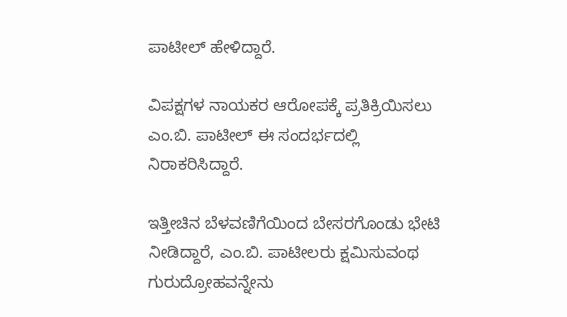ಪಾಟೀಲ್ ಹೇಳಿದ್ದಾರೆ.

ವಿಪಕ್ಷಗಳ ನಾಯಕರ ಆರೋಪಕ್ಕೆ ಪ್ರತಿಕ್ರಿಯಿಸಲು ಎಂ.ಬಿ. ಪಾಟೀಲ್ ಈ ಸಂದರ್ಭದಲ್ಲಿ ನಿರಾಕರಿಸಿದ್ದಾರೆ.

ಇತ್ತೀಚಿನ ಬೆಳವಣಿಗೆಯಿಂದ ಬೇಸರಗೊಂಡು ಭೇಟಿ ನೀಡಿದ್ದಾರೆ, ಎಂ.ಬಿ. ಪಾಟೀಲರು ಕ್ಷಮಿಸುವಂಥ ಗುರುದ್ರೋಹವನ್ನೇನು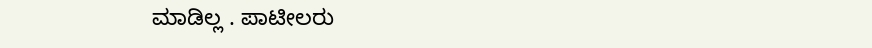ಮಾಡಿಲ್ಲ . ಪಾಟೀಲರು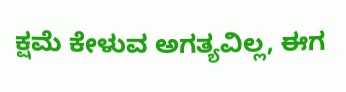ಕ್ಷಮೆ ಕೇಳುವ ಅಗತ್ಯವಿಲ್ಲ, ಈಗ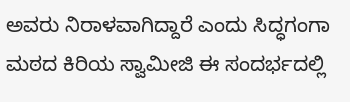ಅವರು ನಿರಾಳವಾಗಿದ್ದಾರೆ ಎಂದು ಸಿದ್ಧಗಂಗಾ ಮಠದ ಕಿರಿಯ ಸ್ವಾಮೀಜಿ ಈ ಸಂದರ್ಭದಲ್ಲಿ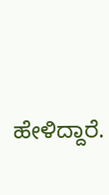ಹೇಳಿದ್ದಾರೆ.